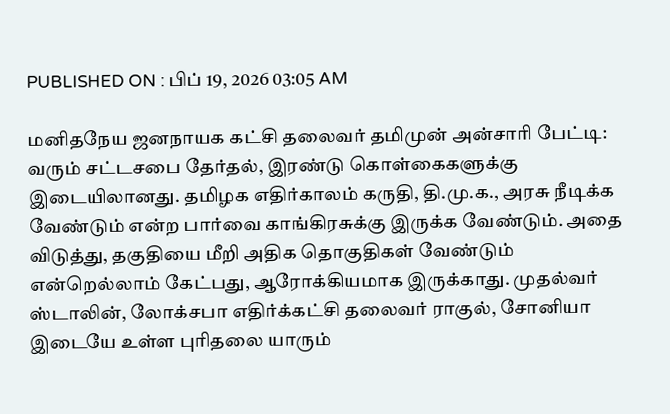PUBLISHED ON : பிப் 19, 2026 03:05 AM

மனிதநேய ஜனநாயக கட்சி தலைவர் தமிமுன் அன்சாரி பேட்டி: வரும் சட்டசபை தேர்தல், இரண்டு கொள்கைகளுக்கு இடையிலானது. தமிழக எதிர்காலம் கருதி, தி.மு.க., அரசு நீடிக்க வேண்டும் என்ற பார்வை காங்கிரசுக்கு இருக்க வேண்டும். அதை விடுத்து, தகுதியை மீறி அதிக தொகுதிகள் வேண்டும் என்றெல்லாம் கேட்பது, ஆரோக்கியமாக இருக்காது. முதல்வர் ஸ்டாலின், லோக்சபா எதிர்க்கட்சி தலைவர் ராகுல், சோனியா இடையே உள்ள புரிதலை யாரும்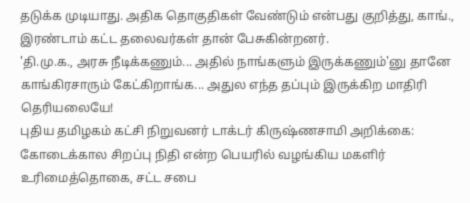தடுக்க முடியாது. அதிக தொகுதிகள் வேண்டும் என்பது குறித்து, காங்., இரண்டாம் கட்ட தலைவர்கள் தான் பேசுகின்றனர்.
'தி.மு.க., அரசு நீடிக்கணும்... அதில் நாங்களும் இருக்கணும்'னு தானே காங்கிரசாரும் கேட்கிறாங்க... அதுல எந்த தப்பும் இருக்கிற மாதிரி தெரியலையே!
புதிய தமிழகம் கட்சி நிறுவனர் டாக்டர் கிருஷ்ணசாமி அறிக்கை: கோடைக்கால சிறப்பு நிதி என்ற பெயரில் வழங்கிய மகளிர் உரிமைத்தொகை, சட்ட சபை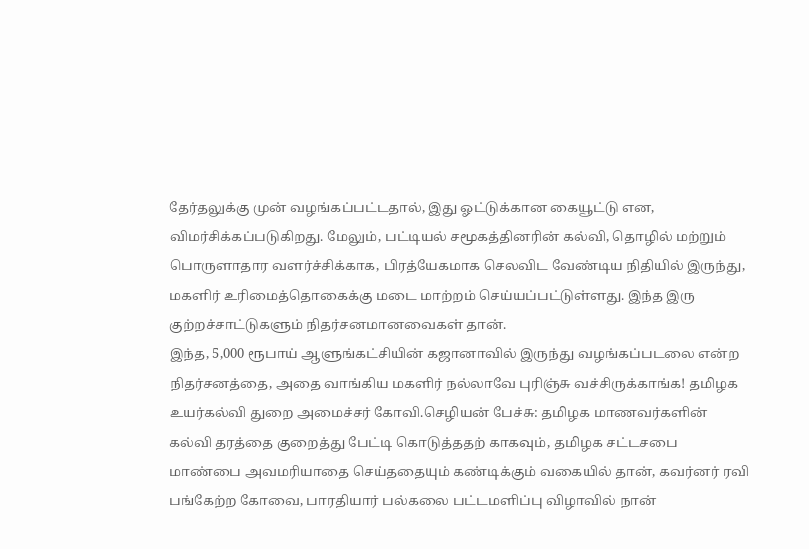தேர்தலுக்கு முன் வழங்கப்பட்டதால், இது ஓட்டுக்கான கையூட்டு என, விமர்சிக்கப்படுகிறது. மேலும், பட்டியல் சமூகத்தினரின் கல்வி, தொழில் மற்றும் பொருளாதார வளர்ச்சிக்காக, பிரத்யேகமாக செலவிட வேண்டிய நிதியில் இருந்து, மகளிர் உரிமைத்தொகைக்கு மடை மாற்றம் செய்யப்பட்டுள்ளது. இந்த இரு குற்றச்சாட்டுகளும் நிதர்சனமானவைகள் தான்.
இந்த, 5,000 ரூபாய் ஆளுங்கட்சியின் கஜானாவில் இருந்து வழங்கப்படலை என்ற நிதர்சனத்தை, அதை வாங்கிய மகளிர் நல்லாவே புரிஞ்சு வச்சிருக்காங்க! தமிழக உயர்கல்வி துறை அமைச்சர் கோவி.செழியன் பேச்சு: தமிழக மாணவர்களின் கல்வி தரத்தை குறைத்து பேட்டி கொடுத்ததற் காகவும், தமிழக சட்டசபை மாண்பை அவமரியாதை செய்ததையும் கண்டிக்கும் வகையில் தான், கவர்னர் ரவி பங்கேற்ற கோவை, பாரதியார் பல்கலை பட்டமளிப்பு விழாவில் நான்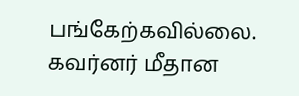பங்கேற்கவில்லை.
கவர்னர் மீதான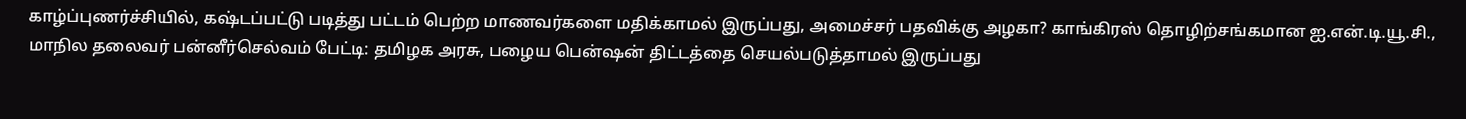காழ்ப்புணர்ச்சியில், கஷ்டப்பட்டு படித்து பட்டம் பெற்ற மாணவர்களை மதிக்காமல் இருப்பது, அமைச்சர் பதவிக்கு அழகா? காங்கிரஸ் தொழிற்சங்கமான ஐ.என்.டி.யூ.சி., மாநில தலைவர் பன்னீர்செல்வம் பேட்டி: தமிழக அரசு, பழைய பென்ஷன் திட்டத்தை செயல்படுத்தாமல் இருப்பது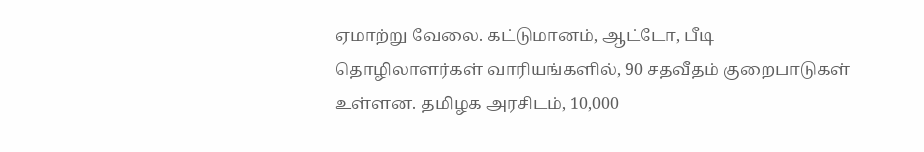ஏமாற்று வேலை. கட்டுமானம், ஆட்டோ, பீடி தொழிலாளர்கள் வாரியங்களில், 90 சதவீதம் குறைபாடுகள் உள்ளன. தமிழக அரசிடம், 10,000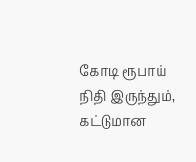கோடி ரூபாய் நிதி இருந்தும், கட்டுமான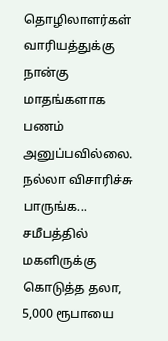தொழிலாளர்கள் வாரியத்துக்கு நான்கு மாதங்களாக பணம் அனுப்பவில்லை.
நல்லா விசாரிச்சு பாருங்க... சமீபத்தில் மகளிருக்கு கொடுத்த தலா, 5,000 ரூபாயை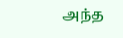அந்த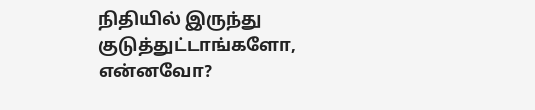நிதியில் இருந்து குடுத்துட்டாங்களோ, என்னவோ?